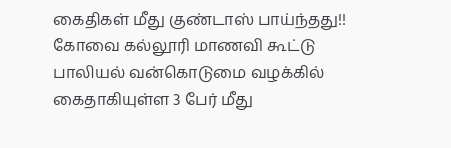கைதிகள் மீது குண்டாஸ் பாய்ந்தது!!
கோவை கல்லூரி மாணவி கூட்டு பாலியல் வன்கொடுமை வழக்கில் கைதாகியுள்ள 3 பேர் மீது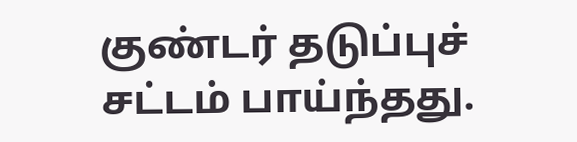குண்டர் தடுப்புச் சட்டம் பாய்ந்தது.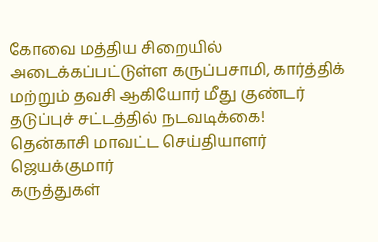கோவை மத்திய சிறையில் அடைக்கப்பட்டுள்ள கருப்பசாமி, கார்த்திக் மற்றும் தவசி ஆகியோர் மீது குண்டர் தடுப்புச் சட்டத்தில் நடவடிக்கை!
தென்காசி மாவட்ட செய்தியாளர் ஜெயக்குமார்
கருத்துகள்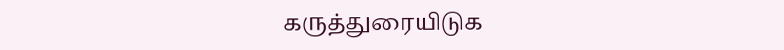கருத்துரையிடுக